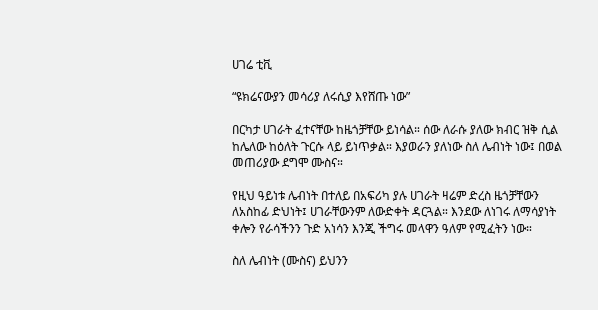ሀገሬ ቲቪ

“ዩክሬናውያን መሳሪያ ለሩሲያ እየሸጡ ነው”

በርካታ ሀገራት ፈተናቸው ከዜጎቻቸው ይነሳል። ሰው ለራሱ ያለው ክብር ዝቅ ሲል ከሌለው ከዕለት ጉርሱ ላይ ይነጥቃል። እያወራን ያለነው ስለ ሌብነት ነው፤ በወል መጠሪያው ደግሞ ሙስና።

የዚህ ዓይነቱ ሌብነት በተለይ በአፍሪካ ያሉ ሀገራት ዛሬም ድረስ ዜጎቻቸውን ለአስከፊ ድህነት፤ ሀገራቸውንም ለውድቀት ዳርጓል። እንደው ለነገሩ ለማሳያነት ቀሎን የራሳችንን ጉድ አነሳን እንጂ ችግሩ መላዋን ዓለም የሚፈትን ነው።

ስለ ሌብነት (ሙስና) ይህንን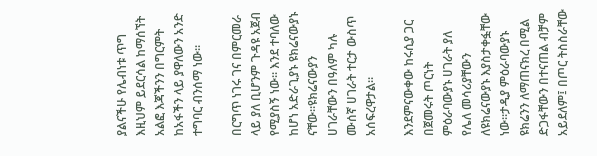ያልናችሁ የሌብነቱ ጥግ እዚህም ይደርሳል ከማሰኘት አልፎ እጃችንን በግርምት ከአፋችን ላይ ያዋለውን አንድ ተግባር ብንሰማ ነው።

በርግጥ ነገሩ ገና በምርመራ ላይ ያለ ቢሆንም ጉዳዩ አጀብ የሚያስኝ ነው፡፡ እንደ ተባለው ከሆነ አድራጊያኑ ዩክሬናውያኑ ናቸው።ዩክሬናውያን ሀገራቸውን በዓለም ካሉ ሙሰኛ ሀገራት ተርታ ውስጥ አሰፍረዋታል።

እንደምናውቀው ከሩሲያ ጋር በጀመሩት ጦርነት ምዕራባውያኑ ሀገራት ያለ የሌለ መሳሪያቸውን ለዩክሬናውያኑ እያስታቀፏቸው ነው።ታዲያ ምዕራባውያኑ ዩክሬንን ለማጠናክረ በሚል ድጋፋቸውን በተናጠል ብቻም አይደለም፤ በጦር ትስስራቸው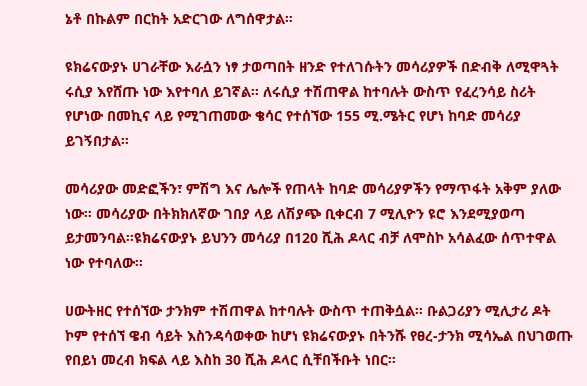ኔቶ በኩልም በርከት አድርገው ለግሰዋታል።

ዩክሬናውያኑ ሀገራቸው እራሷን ነፃ ታወጣበት ዘንድ የተለገሱትን መሳሪያዎች በድብቅ ለሚዋጓት ሩሲያ እየሸጡ ነው እየተባለ ይገኛል። ለሩሲያ ተሽጠዋል ከተባሉት ውስጥ የፈረንሳይ ስሪት የሆነው በመኪና ላይ የሚገጠመው ቄሳር የተሰኘው 155 ሚ.ሜትር የሆነ ከባድ መሳሪያ ይገኝበታል።

መሳሪያው መድፎችን፣ ምሽግ እና ሌሎች የጠላት ከባድ መሳሪያዎችን የማጥፋት አቅም ያለው ነው። መሳሪያው በትክክለኛው ገበያ ላይ ለሽያጭ ቢቀርብ 7 ሚሊዮን ዩሮ እንደሚያወጣ ይታመንባል።ዩክሬናውያኑ ይህንን መሳሪያ በ120 ሺሕ ዶላር ብቻ ለሞስኮ አሳልፈው ሰጥተዋል ነው የተባለው።

ሀውትዘር የተሰኘው ታንክም ተሽጠዋል ከተባሉት ውስጥ ተጠቅሷል። ቡልጋሪያን ሚሊታሪ ዶት ኮም የተሰኘ ዌብ ሳይት እስንዳሳወቀው ከሆነ ዩክሬናውያኑ በትንሹ የፀረ-ታንክ ሚሳኤል በህገወጡ የበይነ መረብ ክፍል ላይ እስከ 30 ሺሕ ዶላር ሲቸበችቡት ነበር።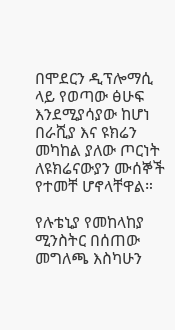በሞደርን ዲፕሎማሲ ላይ የወጣው ፅሁፍ እንደሚያሳያው ከሆነ በራሺያ እና ዩክሬን መካከል ያለው ጦርነት ለዩክሬናውያን ሙሰኞች የተመቸ ሆኖላቸዋል።

የሉቴኒያ የመከላከያ ሚንስትር በሰጠው መግለጫ እስካሁን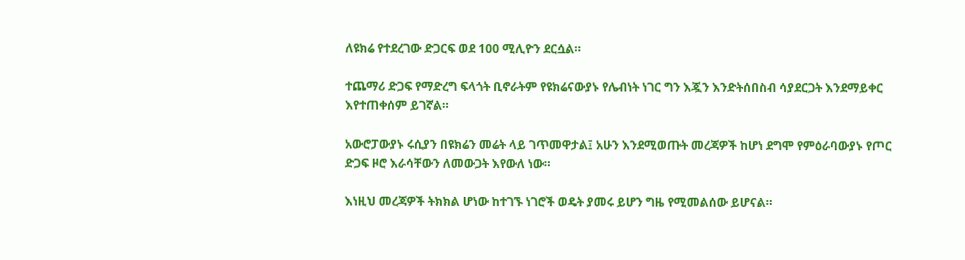ለዩክሬ የተደረገው ድጋርፍ ወደ 100 ሚሊዮን ደርሷል።

ተጨማሪ ድጋፍ የማድረግ ፍላጎት ቢኖራትም የዩክሬናውያኑ የሌብነት ነገር ግን እጇን እንድትሰበስብ ሳያደርጋት እንደማይቀር እየተጠቀሰም ይገኛል።

አውሮፓውያኑ ሩሲያን በዩክሬን መሬት ላይ ገጥመዋታል፤ አሁን እንደሚወጡት መረጃዎች ከሆነ ደግሞ የምዕራባውያኑ የጦር ድጋፍ ዞሮ እራሳቸውን ለመውጋት እየውለ ነው።

እነዚህ መረጃዎች ትክክል ሆነው ከተገኙ ነገሮች ወዴት ያመሩ ይሆን ግዜ የሚመልሰው ይሆናል።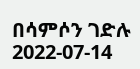በሳምሶን ገድሉ
2022-07-14